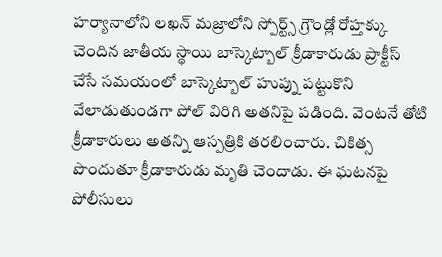హర్యానాలోని లఖన్ మజ్రాలోని స్పోర్ట్స్ గ్రౌండ్లో రోహ్తక్కు చెందిన జాతీయ స్థాయి బాస్కెట్బాల్ క్రీడాకారుడు ప్రాక్టీస్ చేసే సమయంలో బాస్కెట్బాల్ హుప్ను పట్టుకొని వేలాడుతుండగా పోల్ విరిగి అతనిపై పడింది. వెంటనే తోటి క్రీడాకారులు అతన్ని ఆస్పత్రికి తరలించారు. చికిత్స పొందుతూ క్రీడాకారుడు మృతి చెందాడు. ఈ ఘటనపై పోలీసులు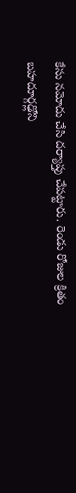కేసు నమోదు చేసి దర్యాప్తు చేపట్టారు. రెండు రోజుల క్రితం బహదూర్గఢ్లోని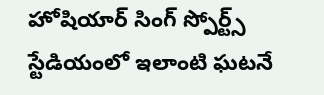హోషియార్ సింగ్ స్పోర్ట్స్ స్టేడియంలో ఇలాంటి ఘటనే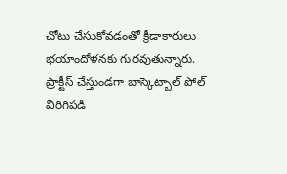చోటు చేసుకోవడంతో క్రీడాకారులు భయాందోళనకు గురవుతున్నారు.
ప్రాక్టీస్ చేస్తుండగా బాస్కెట్బాల్ పోల్ విరిగిపడి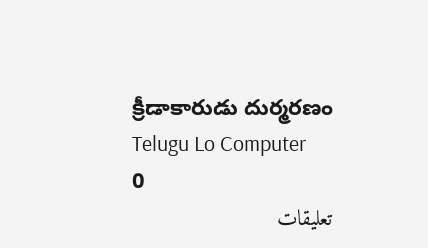క్రీడాకారుడు దుర్మరణం
Telugu Lo Computer
0
تعليقات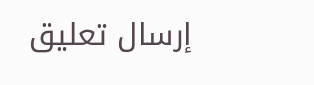إرسال تعليق